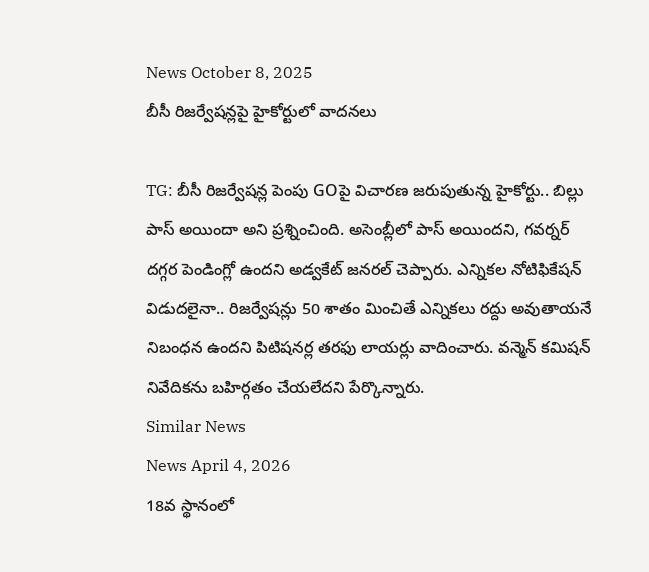News October 8, 2025
బీసీ రిజర్వేషన్లపై హైకోర్టులో వాదనలు

TG: బీసీ రిజర్వేషన్ల పెంపు GOపై విచారణ జరుపుతున్న హైకోర్టు.. బిల్లు పాస్ అయిందా అని ప్రశ్నించింది. అసెంబ్లీలో పాస్ అయిందని, గవర్నర్ దగ్గర పెండింగ్లో ఉందని అడ్వకేట్ జనరల్ చెప్పారు. ఎన్నికల నోటిఫికేషన్ విడుదలైనా.. రిజర్వేషన్లు 50 శాతం మించితే ఎన్నికలు రద్దు అవుతాయనే నిబంధన ఉందని పిటిషనర్ల తరఫు లాయర్లు వాదించారు. వన్మెన్ కమిషన్ నివేదికను బహిర్గతం చేయలేదని పేర్కొన్నారు.
Similar News
News April 4, 2026
18వ స్థానంలో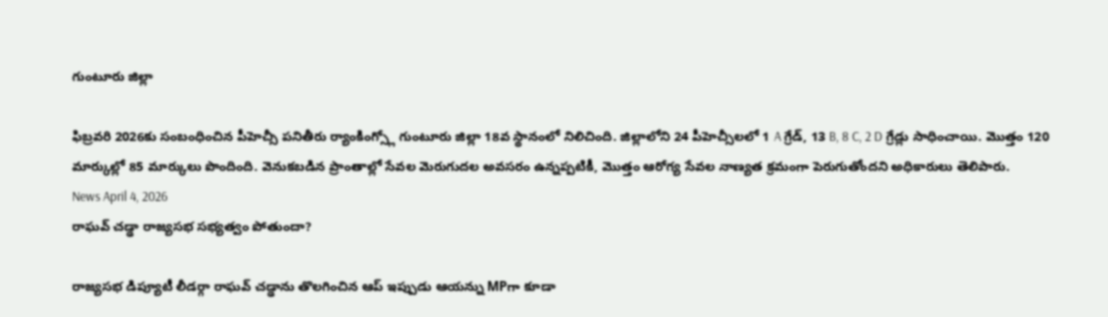గుంటూరు జిల్లా

ఫిబ్రవరి 2026కు సంబంధించిన పీహెచ్సీ పనితీరు ర్యాంకింగ్స్లో గుంటూరు జిల్లా 18వ స్థానంలో నిలిచింది. జిల్లాలోని 24 పీహెచ్సీలలో 1 A గ్రేడ్, 13 B, 8 C, 2 D గ్రేడ్లు సాధించాయి. మొత్తం 120 మార్కుల్లో 85 మార్కులు పొందింది. వెనుకబడిన ప్రాంతాల్లో సేవల మెరుగుదల అవసరం ఉన్నప్పటికీ, మొత్తం ఆరోగ్య సేవల నాణ్యత క్రమంగా పెరుగుతోందని అధికారులు తెలిపారు.
News April 4, 2026
రాఘవ్ చడ్ఢా రాజ్యసభ సభ్యత్వం పోతుందా?

రాజ్యసభ డిప్యూటీ లీడర్గా రాఘవ్ చడ్ఢాను తొలగించిన ఆప్ ఇప్పుడు ఆయన్ను MPగా కూడా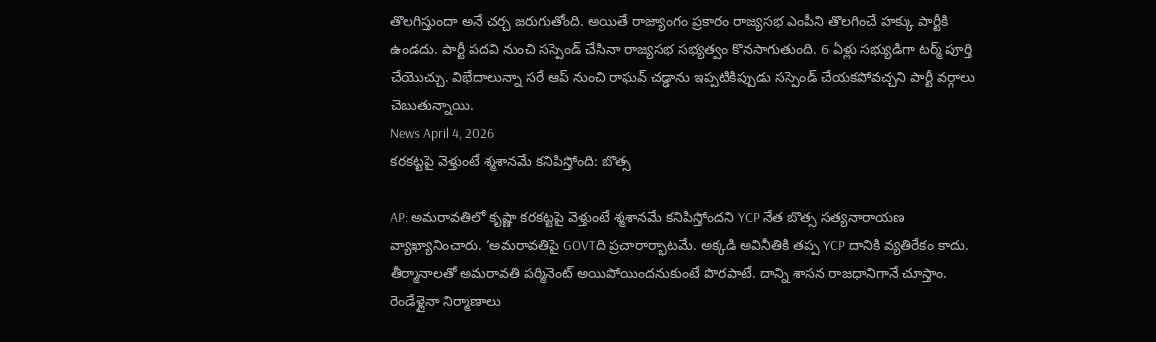తొలగిస్తుందా అనే చర్చ జరుగుతోంది. అయితే రాజ్యాంగం ప్రకారం రాజ్యసభ ఎంపీని తొలగించే హక్కు పార్టీకి ఉండదు. పార్టీ పదవి నుంచి సస్పెండ్ చేసినా రాజ్యసభ సభ్యత్వం కొనసాగుతుంది. 6 ఏళ్లు సభ్యుడిగా టర్మ్ పూర్తి చేయొచ్చు. విభేదాలున్నా సరే ఆప్ నుంచి రాఘవ్ చడ్ఢాను ఇప్పటికిప్పుడు సస్పెండ్ చేయకపోవచ్చని పార్టీ వర్గాలు చెబుతున్నాయి.
News April 4, 2026
కరకట్టపై వెళ్తుంటే శ్మశానమే కనిపిస్తోంది: బొత్స

AP: అమరావతిలో కృష్ణా కరకట్టపై వెళ్తుంటే శ్మశానమే కనిపిస్తోందని YCP నేత బొత్స సత్యనారాయణ వ్యాఖ్యానించారు. ‘అమరావతిపై GOVTది ప్రచారార్భాటమే. అక్కడి అవినీతికి తప్ప YCP దానికి వ్యతిరేకం కాదు. తీర్మానాలతో అమరావతి పర్మినెంట్ అయిపోయిందనుకుంటే పొరపాటే. దాన్ని శాసన రాజధానిగానే చూస్తాం. రెండేళ్లైనా నిర్మాణాలు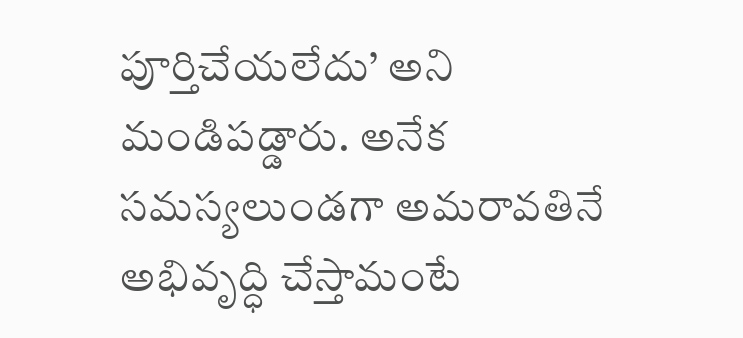పూర్తిచేయలేదు’ అని మండిపడ్డారు. అనేక సమస్యలుండగా అమరావతినే అభివృద్ధి చేస్తామంటే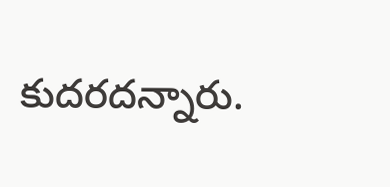కుదరదన్నారు.